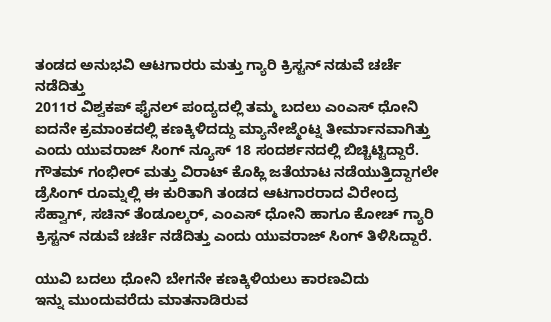ತಂಡದ ಅನುಭವಿ ಆಟಗಾರರು ಮತ್ತು ಗ್ಯಾರಿ ಕ್ರಿಸ್ಟನ್ ನಡುವೆ ಚರ್ಚೆ ನಡೆದಿತ್ತು
2011ರ ವಿಶ್ವಕಪ್ ಫೈನಲ್ ಪಂದ್ಯದಲ್ಲಿ ತಮ್ಮ ಬದಲು ಎಂಎಸ್ ಧೋನಿ ಐದನೇ ಕ್ರಮಾಂಕದಲ್ಲಿ ಕಣಕ್ಕಿಳಿದದ್ದು ಮ್ಯಾನೇಜ್ಮೆಂಟ್ನ ತೀರ್ಮಾನವಾಗಿತ್ತು ಎಂದು ಯುವರಾಜ್ ಸಿಂಗ್ ನ್ಯೂಸ್ 18 ಸಂದರ್ಶನದಲ್ಲಿ ಬಿಚ್ಚಿಟ್ಟಿದ್ದಾರೆ. ಗೌತಮ್ ಗಂಭೀರ್ ಮತ್ತು ವಿರಾಟ್ ಕೊಹ್ಲಿ ಜತೆಯಾಟ ನಡೆಯುತ್ತಿದ್ದಾಗಲೇ ಡ್ರೆಸಿಂಗ್ ರೂಮ್ನಲ್ಲಿ ಈ ಕುರಿತಾಗಿ ತಂಡದ ಆಟಗಾರರಾದ ವಿರೇಂದ್ರ ಸೆಹ್ವಾಗ್, ಸಚಿನ್ ತೆಂಡೂಲ್ಕರ್, ಎಂಎಸ್ ಧೋನಿ ಹಾಗೂ ಕೋಚ್ ಗ್ಯಾರಿ ಕ್ರಿಸ್ಟನ್ ನಡುವೆ ಚರ್ಚೆ ನಡೆದಿತ್ತು ಎಂದು ಯುವರಾಜ್ ಸಿಂಗ್ ತಿಳಿಸಿದ್ದಾರೆ.

ಯುವಿ ಬದಲು ಧೋನಿ ಬೇಗನೇ ಕಣಕ್ಕಿಳಿಯಲು ಕಾರಣವಿದು
ಇನ್ನು ಮುಂದುವರೆದು ಮಾತನಾಡಿರುವ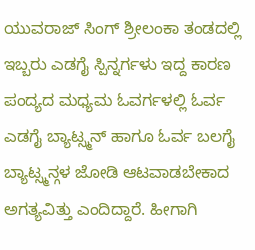ಯುವರಾಜ್ ಸಿಂಗ್ ಶ್ರೀಲಂಕಾ ತಂಡದಲ್ಲಿ ಇಬ್ಬರು ಎಡಗೈ ಸ್ಪಿನ್ನರ್ಗಳು ಇದ್ದ ಕಾರಣ ಪಂದ್ಯದ ಮಧ್ಯಮ ಓವರ್ಗಳಲ್ಲಿ ಓರ್ವ ಎಡಗೈ ಬ್ಯಾಟ್ಸ್ಮನ್ ಹಾಗೂ ಓರ್ವ ಬಲಗೈ ಬ್ಯಾಟ್ಸ್ಮನ್ಗಳ ಜೋಡಿ ಆಟವಾಡಬೇಕಾದ ಅಗತ್ಯವಿತ್ತು ಎಂದಿದ್ದಾರೆ. ಹೀಗಾಗಿ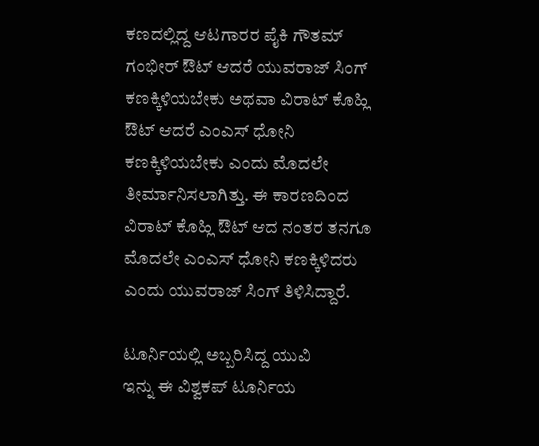ಕಣದಲ್ಲಿದ್ದ ಆಟಗಾರರ ಪೈಕಿ ಗೌತಮ್ ಗಂಭೀರ್ ಔಟ್ ಆದರೆ ಯುವರಾಜ್ ಸಿಂಗ್ ಕಣಕ್ಕಿಳಿಯಬೇಕು ಅಥವಾ ವಿರಾಟ್ ಕೊಹ್ಲಿ ಔಟ್ ಆದರೆ ಎಂಎಸ್ ಧೋನಿ ಕಣಕ್ಕಿಳಿಯಬೇಕು ಎಂದು ಮೊದಲೇ ತೀರ್ಮಾನಿಸಲಾಗಿತ್ತು. ಈ ಕಾರಣದಿಂದ ವಿರಾಟ್ ಕೊಹ್ಲಿ ಔಟ್ ಆದ ನಂತರ ತನಗೂ ಮೊದಲೇ ಎಂಎಸ್ ಧೋನಿ ಕಣಕ್ಕಿಳಿದರು ಎಂದು ಯುವರಾಜ್ ಸಿಂಗ್ ತಿಳಿಸಿದ್ದಾರೆ.

ಟೂರ್ನಿಯಲ್ಲಿ ಅಬ್ಬರಿಸಿದ್ದ ಯುವಿ
ಇನ್ನು ಈ ವಿಶ್ವಕಪ್ ಟೂರ್ನಿಯ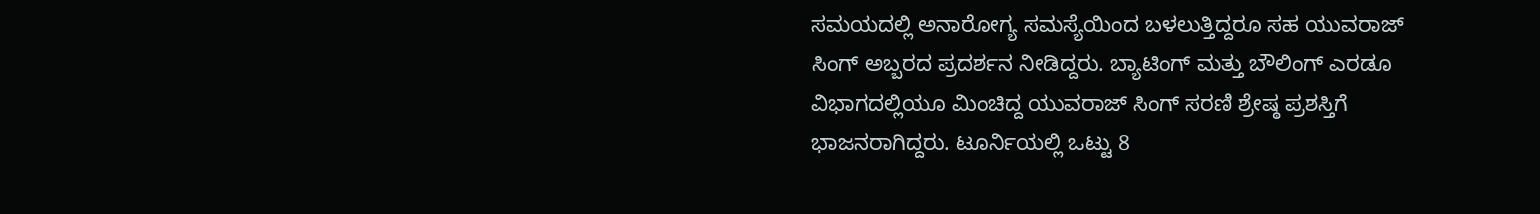ಸಮಯದಲ್ಲಿ ಅನಾರೋಗ್ಯ ಸಮಸ್ಯೆಯಿಂದ ಬಳಲುತ್ತಿದ್ದರೂ ಸಹ ಯುವರಾಜ್ ಸಿಂಗ್ ಅಬ್ಬರದ ಪ್ರದರ್ಶನ ನೀಡಿದ್ದರು. ಬ್ಯಾಟಿಂಗ್ ಮತ್ತು ಬೌಲಿಂಗ್ ಎರಡೂ ವಿಭಾಗದಲ್ಲಿಯೂ ಮಿಂಚಿದ್ದ ಯುವರಾಜ್ ಸಿಂಗ್ ಸರಣಿ ಶ್ರೇಷ್ಠ ಪ್ರಶಸ್ತಿಗೆ ಭಾಜನರಾಗಿದ್ದರು. ಟೂರ್ನಿಯಲ್ಲಿ ಒಟ್ಟು 8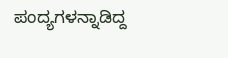ಪಂದ್ಯಗಳನ್ನಾಡಿದ್ದ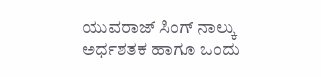ಯುವರಾಜ್ ಸಿಂಗ್ ನಾಲ್ಕು ಅರ್ಧಶತಕ ಹಾಗೂ ಒಂದು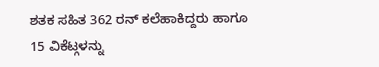ಶತಕ ಸಹಿತ 362 ರನ್ ಕಲೆಹಾಕಿದ್ದರು ಹಾಗೂ 15 ವಿಕೆಟ್ಗಳನ್ನು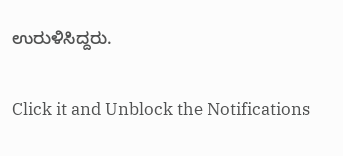ಉರುಳಿಸಿದ್ದರು.


Click it and Unblock the Notifications